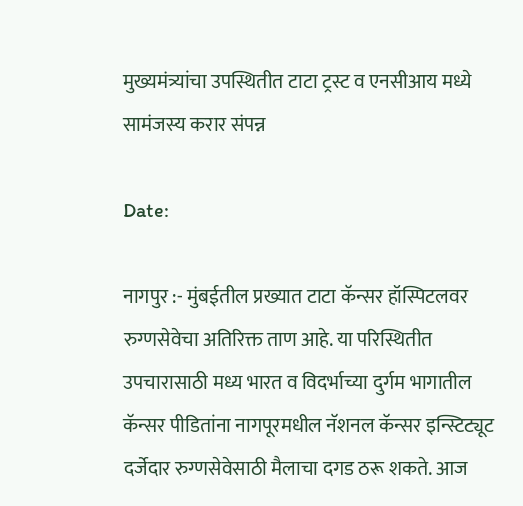मुख्यमंत्र्यांचा उपस्थितीत टाटा ट्रस्ट व एनसीआय मध्ये सामंजस्य करार संपन्न

Date:

नागपुर :- मुंबईतील प्रख्यात टाटा कॅन्सर हॉस्पिटलवर रुग्णसेवेचा अतिरिक्त ताण आहे. या परिस्थितीत उपचारासाठी मध्य भारत व विदर्भाच्या दुर्गम भागातील कॅन्सर पीडितांना नागपूरमधील नॅशनल कॅन्सर इन्स्टिट्यूट दर्जेदार रुग्णसेवेसाठी मैलाचा दगड ठरू शकते. आज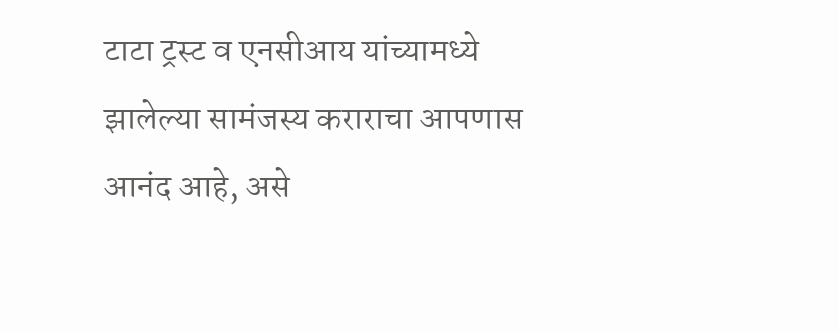टाटा ट्रस्ट व एनसीआय यांच्यामध्ये झालेल्या सामंजस्य कराराचा आपणास आनंद आहे, असे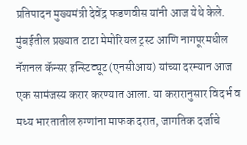प्रतिपादन मुख्यमंत्री देवेंद्र फडणवीस यांनी आज येथे केले.
मुंबईतील प्रख्यात टाटा मेमोरियल ट्रस्ट आणि नागपूरमधील नॅशनल कॅन्सर इन्स्टिट्यूट (एनसीआय) यांच्या दरम्यान आज एक सामंजस्य करार करण्यात आला. या करारानुसार विदर्भ व मध्य भारतातील रुग्णांना माफक दरात, जागतिक दर्जाचे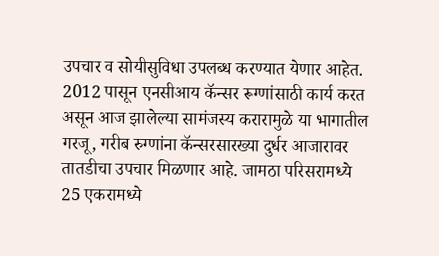उपचार व सोयीसुविधा उपलब्ध करण्यात येणार आहेत. 2012 पासून एनसीआय कॅन्सर रूग्णांसाठी कार्य करत असून आज झालेल्या सामंजस्य करारामुळे या भागातील गरजू, गरीब रुग्णांना कॅन्सरसारख्या दुर्धर आजारावर तातडीचा उपचार मिळणार आहे. जामठा परिसरामध्ये 25 एकरामध्ये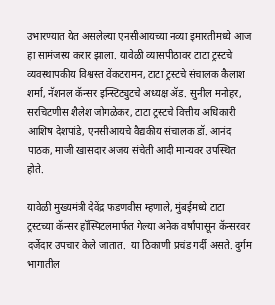उभारण्यात येत असलेल्या एनसीआयच्या नव्या इमारतीमध्ये आज हा सामंजस्य करार झाला. यावेळी व्यासपीठावर टाटा ट्रस्टचे व्यवस्थापकीय विश्वस्त वेंकटरामन, टाटा ट्रस्टचे संचालक कैलाश शर्मा, नॅशनल कॅन्सर इन्स्टिट्युटचे अध्यक्ष ॲड. सुनील मनोहर, सरचिटणीस शैलेश जोगळेकर, टाटा ट्रस्टचे वित्तीय अधिकारी आशिष देशपांडे, एनसीआयचे वैद्यकीय संचालक डॉ. आनंद पाठक, माजी खासदार अजय संचेती आदी मान्यवर उपस्थित होते.

यावेळी मुख्यमंत्री देवेंद्र फडणवीस म्हणाले, मुंबईमध्ये टाटा ट्रस्टच्या कॅन्सर हॉस्पिटलमार्फत गेल्या अनेक वर्षांपासून कॅन्सरवर दर्जेदार उपचार केले जातात.  या ठिकाणी प्रचंड गर्दी असते. दुर्गम भागातील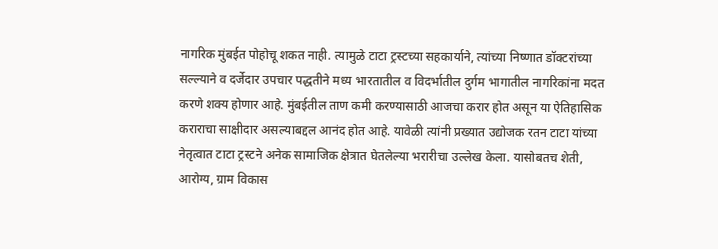नागरिक मुंबईत पोहोचू शकत नाही. त्यामुळे टाटा ट्रस्टच्या सहकार्याने, त्यांच्या निष्णात डॉक्टरांच्या सल्ल्याने व दर्जेदार उपचार पद्धतीने मध्य भारतातील व विदर्भातील दुर्गम भागातील नागरिकांना मदत करणे शक्य होणार आहे. मुंबईतील ताण कमी करण्यासाठी आजचा करार होत असून या ऐतिहासिक कराराचा साक्षीदार असल्याबद्दल आनंद होत आहे. यावेळी त्यांनी प्रख्यात उद्योजक रतन टाटा यांच्या नेतृत्वात टाटा ट्रस्टने अनेक सामाजिक क्षेत्रात घेतलेल्या भरारीचा उल्लेख केला. यासोबतच शेती, आरोग्य, ग्राम विकास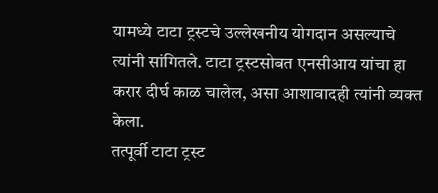यामध्ये टाटा ट्रस्टचे उल्लेखनीय योगदान असल्याचे त्यांनी सांगितले. टाटा ट्रस्टसोबत एनसीआय यांचा हा करार दीर्घ काळ चालेल, असा आशावादही त्यांनी व्यक्त केला.
तत्पूर्वी टाटा ट्रस्ट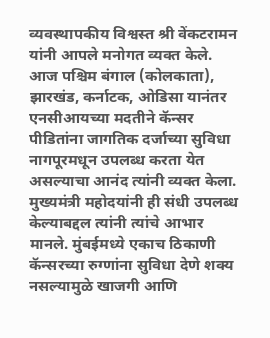व्यवस्थापकीय विश्वस्त श्री वेंकटरामन यांनी आपले मनोगत व्यक्त केले. आज पश्चिम बंगाल (कोलकाता), झारखंड, कर्नाटक, ओडिसा यानंतर एनसीआयच्या मदतीने कॅन्सर पीडितांना जागतिक दर्जाच्या सुविधा नागपूरमधून उपलब्ध करता येत असल्याचा आनंद त्यांनी व्यक्त केला. मुख्यमंत्री महोदयांनी ही संधी उपलब्ध केल्याबद्दल त्यांनी त्यांचे आभार मानले. मुंबईमध्ये एकाच ठिकाणी कॅन्सरच्या रुग्णांना सुविधा देणे शक्य नसल्यामुळे खाजगी आणि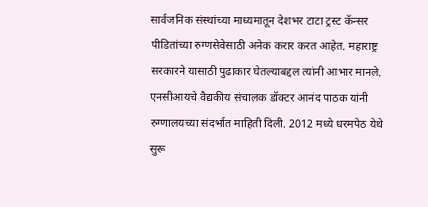सार्वजनिक संस्थांच्या माध्यमातून देशभर टाटा ट्रस्ट कॅन्सर पीडितांच्या रुग्णसेवेसाठी अनेक करार करत आहेत. महाराष्ट्र सरकारने यासाठी पुढाकार घेतल्याबद्दल त्यांनी आभार मानले.
एनसीआयचे वैद्यकीय संचालक डॉक्टर आनंद पाठक यांनी रुग्णालयच्या संदर्भात माहिती दिली. 2012 मध्ये धरमपेठ येथे सुरू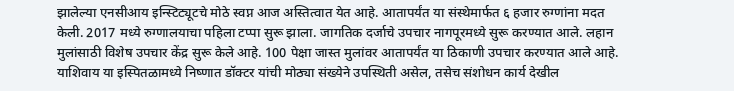झालेल्या एनसीआय इन्स्टिट्यूटचे मोठे स्वप्न आज अस्तित्वात येत आहे. आतापर्यंत या संस्थेमार्फत ६ हजार रुग्णांना मदत केली. 2017 मध्ये रुग्णालयाचा पहिला टप्पा सुरू झाला. जागतिक दर्जाचे उपचार नागपूरमध्ये सुरू करण्यात आले. लहान मुलांसाठी विशेष उपचार केंद्र सुरू केले आहे. 100 पेक्षा जास्त मुलांवर आतापर्यंत या ठिकाणी उपचार करण्यात आले आहे. याशिवाय या इस्पितळामध्ये निष्णात डॉक्टर यांची मोठ्या संख्येने उपस्थिती असेल, तसेच संशोधन कार्य देखील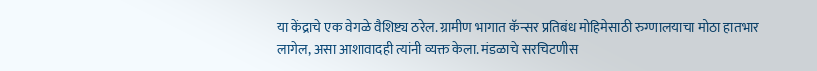या केंद्राचे एक वेगळे वैशिष्ट्य ठरेल. ग्रामीण भागात कॅन्सर प्रतिबंध मोहिमेसाठी रुग्णालयाचा मोठा हातभार लागेल, असा आशावादही त्यांनी व्यक्त केला. मंडळाचे सरचिटणीस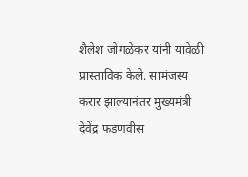शैलेश जोगळेकर यांनी यावेळी प्रास्ताविक केले. सामंजस्य करार झाल्यानंतर मुख्यमंत्री देवेंद्र फडणवीस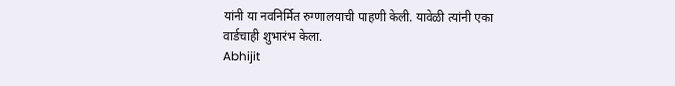यांनी या नवनिर्मित रुग्णालयाची पाहणी केली. यावेळी त्यांनी एका वार्डचाही शुभारंभ केला.
Abhijit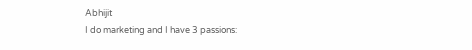Abhijit
I do marketing and I have 3 passions: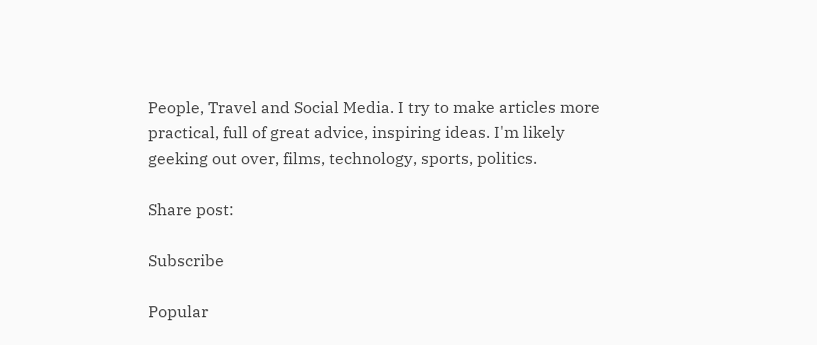People, Travel and Social Media. I try to make articles more practical, full of great advice, inspiring ideas. I'm likely geeking out over, films, technology, sports, politics.

Share post:

Subscribe

Popular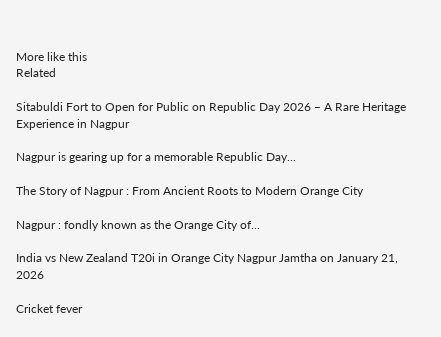More like this
Related

Sitabuldi Fort to Open for Public on Republic Day 2026 – A Rare Heritage Experience in Nagpur

Nagpur is gearing up for a memorable Republic Day...

The Story of Nagpur : From Ancient Roots to Modern Orange City

Nagpur : fondly known as the Orange City of...

India vs New Zealand T20i in Orange City Nagpur Jamtha on January 21, 2026

Cricket fever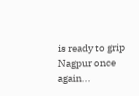is ready to grip Nagpur once again...